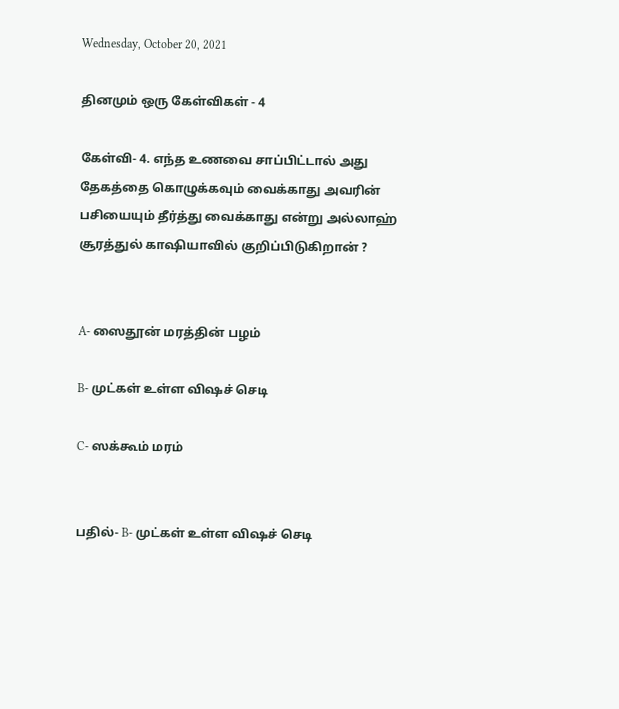Wednesday, October 20, 2021

தினமும் ஒரு கேள்விகள் - 4

கேள்வி- 4. எந்த உணவை சாப்பிட்டால் அது தேகத்தை கொழுக்கவும் வைக்காது அவரின் பசியையும் தீர்த்து வைக்காது என்று அல்லாஹ் சூரத்துல் காஷியாவில் குறிப்பிடுகிறான் ?


A- ஸைதூன் மரத்தின் பழம்

B- முட்கள் உள்ள விஷச் செடி

C- ஸக்கூம் மரம்


பதில்- B- முட்கள் உள்ள விஷச் செடி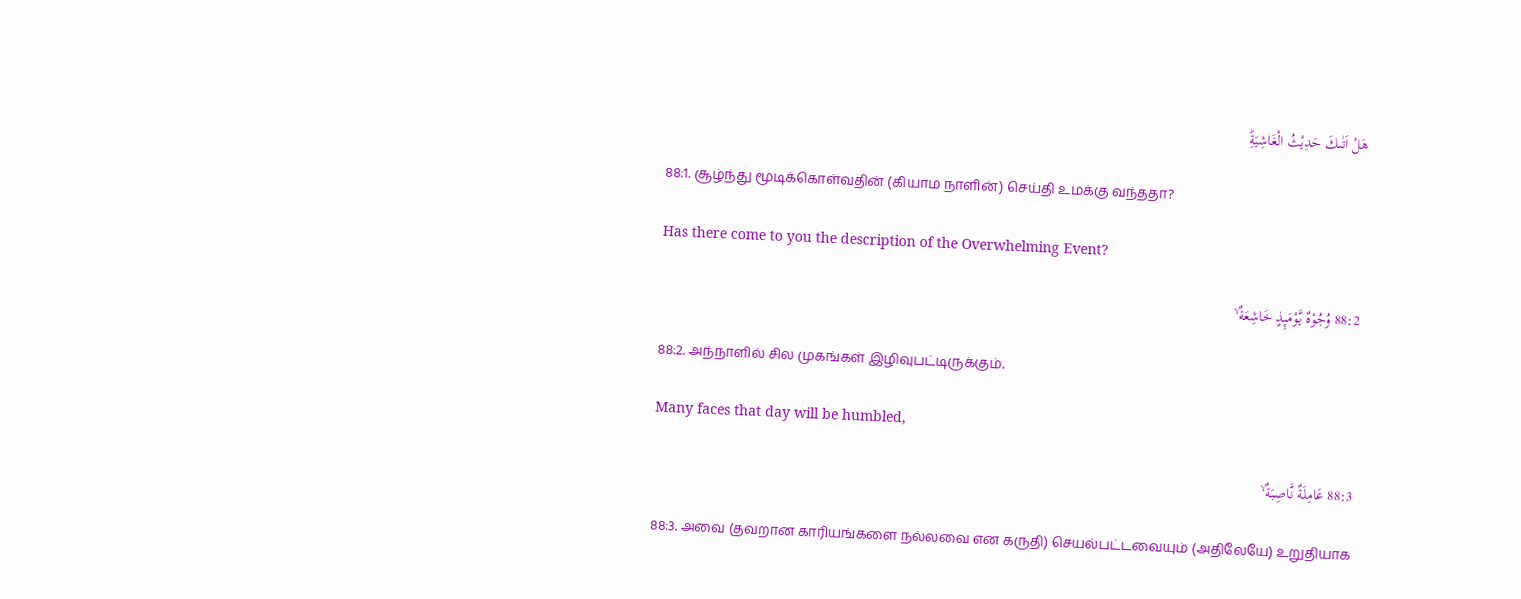هَلْ اَتٰٮكَ حَدِيْثُ الْغَاشِيَةِؕ

88:1. சூழ்ந்து மூடிக்கொள்வதின் (கியாம நாளின்) செய்தி உமக்கு வந்ததா?

Has there come to you the description of the Overwhelming Event?

88:2 وُجُوْهٌ يَّوْمَٮِٕذٍ خَاشِعَةٌ ۙ

88:2. அந்நாளில் சில முகங்கள் இழிவுபட்டிருக்கும்.

Many faces that day will be humbled,

88:3 عَامِلَةٌ نَّاصِبَةٌ ۙ

88:3. அவை (தவறான காரியங்களை நல்லவை என கருதி) செயல்பட்டவையும் (அதிலேயே) உறுதியாக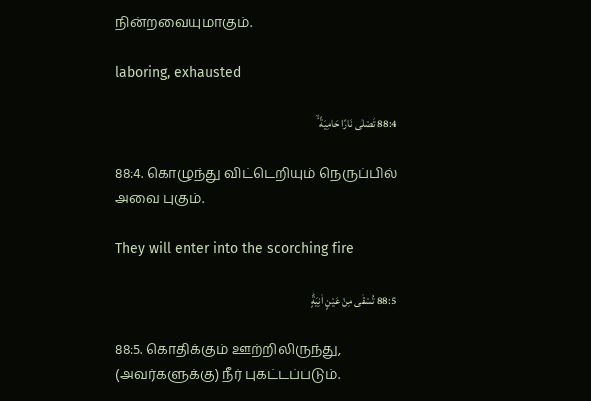நின்றவையுமாகும்.

laboring, exhausted

88:4 تَصْلٰى نَارًا حَامِيَةً ۙ

88:4. கொழுந்து விட்டெறியும் நெருப்பில் அவை புகும்.

They will enter into the scorching fire

88:5 تُسْقٰى مِنْ عَيْنٍ اٰنِيَةٍؕ

88:5. கொதிக்கும் ஊற்றிலிருந்து, (அவர்களுக்கு) நீர் புகட்டப்படும்.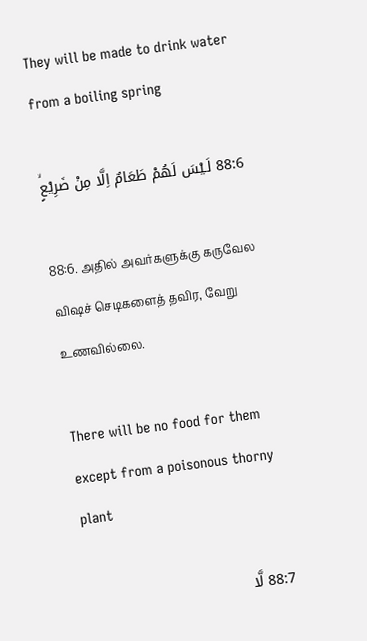They will be made to drink water from a boiling spring

88:6 لَـيْسَ لَهُمْ طَعَامٌ اِلَّا مِنْ ضَرِيْعٍۙ

88:6. அதில் அவர்களுக்கு கருவேல விஷச் செடிகளைத் தவிர, வேறு உணவில்லை.

There will be no food for them except from a poisonous thorny plant

88:7 لَّا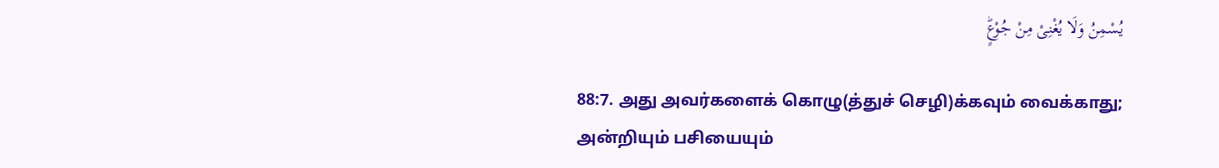يُسْمِنُ وَلَا يُغْنِىْ مِنْ جُوْعٍؕ

88:7. அது அவர்களைக் கொழு(த்துச் செழி)க்கவும் வைக்காது; அன்றியும் பசியையும்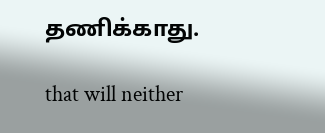தணிக்காது.

that will neither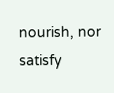nourish, nor satisfy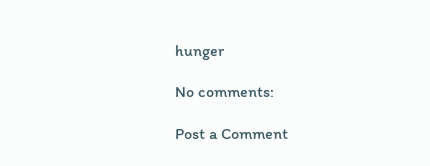hunger

No comments:

Post a Comment